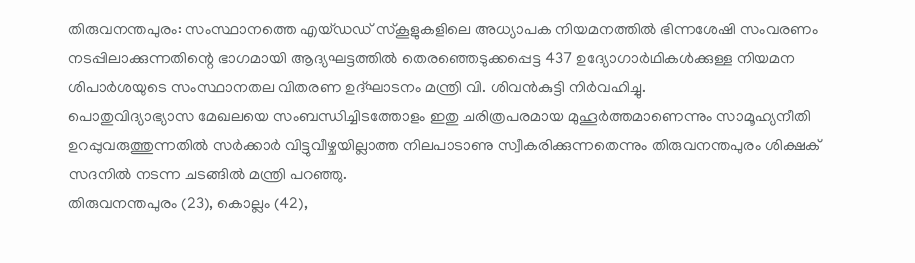തിരുവനന്തപുരം: സംസ്ഥാനത്തെ എയ്ഡഡ് സ്കൂളുകളിലെ അധ്യാപക നിയമനത്തിൽ ഭിന്നശേഷി സംവരണം നടപ്പിലാക്കുന്നതിന്റെ ഭാഗമായി ആദ്യഘട്ടത്തിൽ തെരഞ്ഞെടുക്കപ്പെട്ട 437 ഉദ്യോഗാർഥികൾക്കുള്ള നിയമന ശിപാർശയുടെ സംസ്ഥാനതല വിതരണ ഉദ്ഘാടനം മന്ത്രി വി. ശിവൻകുട്ടി നിർവഹിച്ചു.
പൊതുവിദ്യാഭ്യാസ മേഖലയെ സംബന്ധിച്ചിടത്തോളം ഇതു ചരിത്രപരമായ മുഹൂർത്തമാണെന്നും സാമൂഹ്യനീതി ഉറപ്പുവരുത്തുന്നതിൽ സർക്കാർ വിട്ടുവീഴ്ചയില്ലാത്ത നിലപാടാണു സ്വീകരിക്കുന്നതെന്നും തിരുവനന്തപുരം ശിക്ഷക് സദനിൽ നടന്ന ചടങ്ങിൽ മന്ത്രി പറഞ്ഞു.
തിരുവനന്തപുരം (23), കൊല്ലം (42),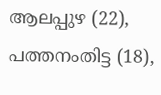ആലപ്പുഴ (22), പത്തനംതിട്ട (18),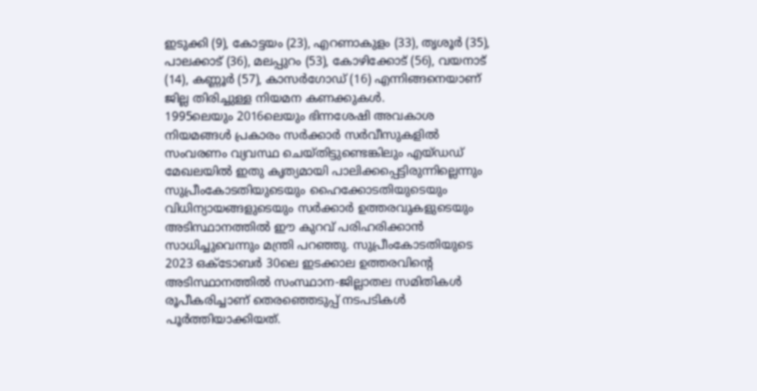ഇടുക്കി (9), കോട്ടയം (23), എറണാകുളം (33), തൃശൂർ (35), പാലക്കാട് (36), മലപ്പുറം (53), കോഴിക്കോട് (56), വയനാട് (14), കണ്ണൂർ (57), കാസർഗോഡ് (16) എന്നിങ്ങനെയാണ് ജില്ല തിരിച്ചുള്ള നിയമന കണക്കുകൾ.
1995ലെയും 2016ലെയും ഭിന്നശേഷി അവകാശ നിയമങ്ങൾ പ്രകാരം സർക്കാർ സർവീസുകളിൽ സംവരണം വ്യവസ്ഥ ചെയ്തിട്ടുണ്ടെങ്കിലും എയ്ഡഡ് മേഖലയിൽ ഇതു കൃത്യമായി പാലിക്കപ്പെട്ടിരുന്നില്ലെന്നും സുപ്രീംകോടതിയുടെയും ഹൈക്കോടതിയുടെയും വിധിന്യായങ്ങളുടെയും സർക്കാർ ഉത്തരവുകളുടെയും അടിസ്ഥാനത്തിൽ ഈ കുറവ് പരിഹരിക്കാൻ സാധിച്ചുവെന്നും മന്ത്രി പറഞ്ഞു. സുപ്രീംകോടതിയുടെ 2023 ഒക്ടോബർ 30ലെ ഇടക്കാല ഉത്തരവിന്റെ അടിസ്ഥാനത്തിൽ സംസ്ഥാന-ജില്ലാതല സമിതികൾ രൂപീകരിച്ചാണ് തെരഞ്ഞെടുപ്പ് നടപടികൾ പൂർത്തിയാക്കിയത്.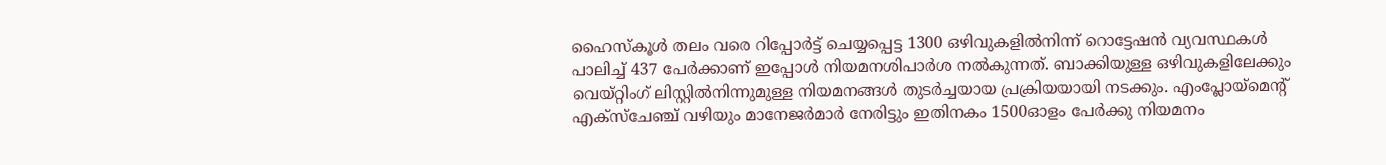ഹൈസ്കൂൾ തലം വരെ റിപ്പോർട്ട് ചെയ്യപ്പെട്ട 1300 ഒഴിവുകളിൽനിന്ന് റൊട്ടേഷൻ വ്യവസ്ഥകൾ പാലിച്ച് 437 പേർക്കാണ് ഇപ്പോൾ നിയമനശിപാർശ നൽകുന്നത്. ബാക്കിയുള്ള ഒഴിവുകളിലേക്കും വെയ്റ്റിംഗ് ലിസ്റ്റിൽനിന്നുമുള്ള നിയമനങ്ങൾ തുടർച്ചയായ പ്രക്രിയയായി നടക്കും. എംപ്ലോയ്മെന്റ് എക്സ്ചേഞ്ച് വഴിയും മാനേജർമാർ നേരിട്ടും ഇതിനകം 1500ഓളം പേർക്കു നിയമനം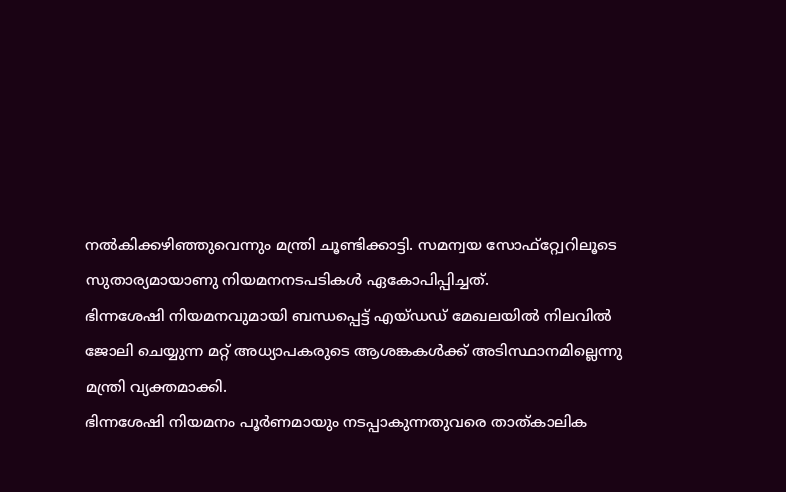നൽകിക്കഴിഞ്ഞുവെന്നും മന്ത്രി ചൂണ്ടിക്കാട്ടി. സമന്വയ സോഫ്റ്റ്വേറിലൂടെ സുതാര്യമായാണു നിയമനനടപടികൾ ഏകോപിപ്പിച്ചത്.
ഭിന്നശേഷി നിയമനവുമായി ബന്ധപ്പെട്ട് എയ്ഡഡ് മേഖലയിൽ നിലവിൽ ജോലി ചെയ്യുന്ന മറ്റ് അധ്യാപകരുടെ ആശങ്കകൾക്ക് അടിസ്ഥാനമില്ലെന്നു മന്ത്രി വ്യക്തമാക്കി.
ഭിന്നശേഷി നിയമനം പൂർണമായും നടപ്പാകുന്നതുവരെ താത്കാലിക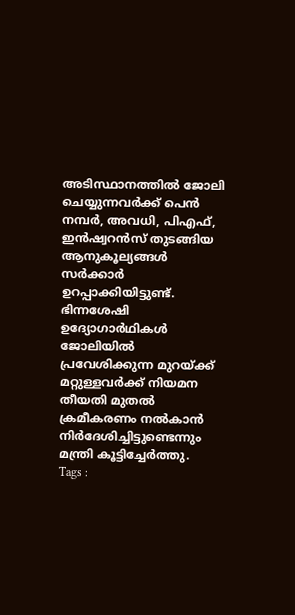അടിസ്ഥാനത്തിൽ ജോലി ചെയ്യുന്നവർക്ക് പെൻ നമ്പർ, അവധി, പിഎഫ്, ഇൻഷ്വറൻസ് തുടങ്ങിയ ആനുകൂല്യങ്ങൾ സർക്കാർ ഉറപ്പാക്കിയിട്ടുണ്ട്. ഭിന്നശേഷി ഉദ്യോഗാർഥികൾ ജോലിയിൽ പ്രവേശിക്കുന്ന മുറയ്ക്ക് മറ്റുള്ളവർക്ക് നിയമന തീയതി മുതൽ ക്രമീകരണം നൽകാൻ നിർദേശിച്ചിട്ടുണ്ടെന്നും മന്ത്രി കൂട്ടിച്ചേർത്തു.
Tags :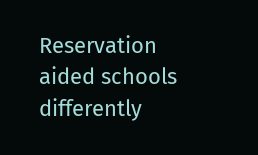Reservation aided schools differently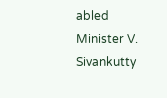abled Minister V. Sivankutty